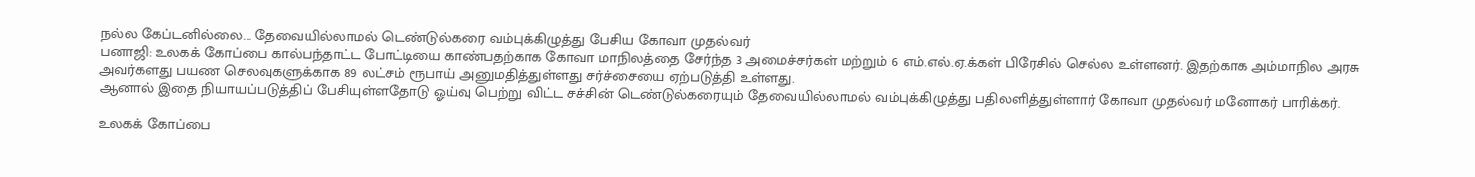நல்ல கேப்டனில்லை... தேவையில்லாமல் டெண்டுல்கரை வம்புக்கிழுத்து பேசிய கோவா முதல்வர்
பனாஜி: உலகக் கோப்பை கால்பந்தாட்ட போட்டியை காண்பதற்காக கோவா மாநிலத்தை சேர்ந்த 3 அமைச்சர்கள் மற்றும் 6 எம்.எல்.ஏ.க்கள் பிரேசில் செல்ல உள்ளனர். இதற்காக அம்மாநில அரசு அவர்களது பயண செலவுகளுக்காக 89 லட்சம் ரூபாய் அனுமதித்துள்ளது சர்ச்சையை ஏற்படுத்தி உள்ளது.
ஆனால் இதை நியாயப்படுத்திப் பேசியுள்ளதோடு ஓய்வு பெற்று விட்ட சச்சின் டெண்டுல்கரையும் தேவையில்லாமல் வம்புக்கிழுத்து பதிலளித்துள்ளார் கோவா முதல்வர் மனோகர் பாரிக்கர்.

உலகக் கோப்பை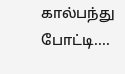கால்பந்து போட்டி....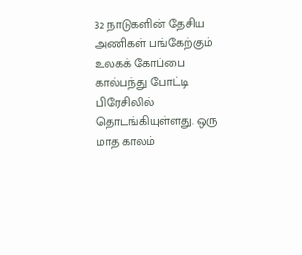32 நாடுகளின் தேசிய அணிகள் பங்கேற்கும் உலகக் கோப்பை கால்பந்து போட்டி பிரேசிலில் தொடங்கியுள்ளது. ஒரு மாத காலம்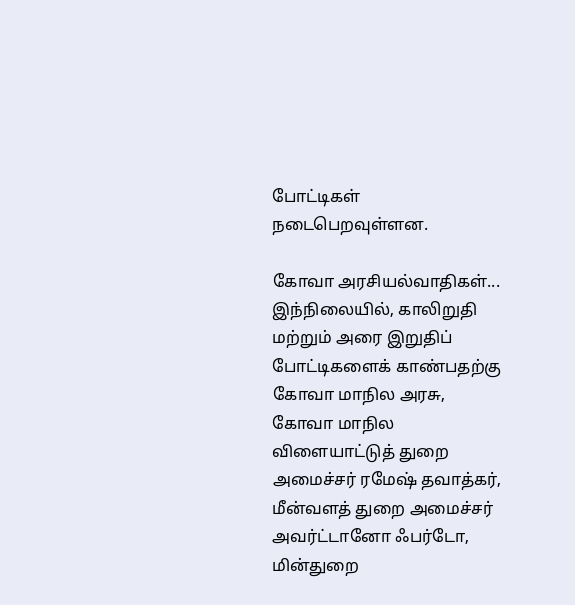போட்டிகள் நடைபெறவுள்ளன.

கோவா அரசியல்வாதிகள்...
இந்நிலையில், காலிறுதி மற்றும் அரை இறுதிப் போட்டிகளைக் காண்பதற்கு கோவா மாநில அரசு, கோவா மாநில விளையாட்டுத் துறை அமைச்சர் ரமேஷ் தவாத்கர், மீன்வளத் துறை அமைச்சர் அவர்ட்டானோ ஃபர்டோ, மின்துறை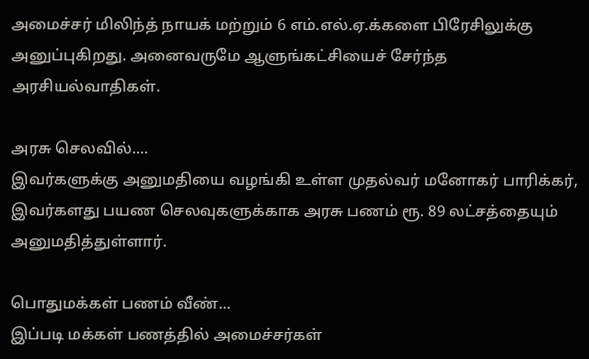அமைச்சர் மிலிந்த் நாயக் மற்றும் 6 எம்.எல்.ஏ.க்களை பிரேசிலுக்கு அனுப்புகிறது. அனைவருமே ஆளுங்கட்சியைச் சேர்ந்த அரசியல்வாதிகள்.

அரசு செலவில்....
இவர்களுக்கு அனுமதியை வழங்கி உள்ள முதல்வர் மனோகர் பாரிக்கர், இவர்களது பயண செலவுகளுக்காக அரசு பணம் ரூ. 89 லட்சத்தையும் அனுமதித்துள்ளார்.

பொதுமக்கள் பணம் வீண்...
இப்படி மக்கள் பணத்தில் அமைச்சர்கள்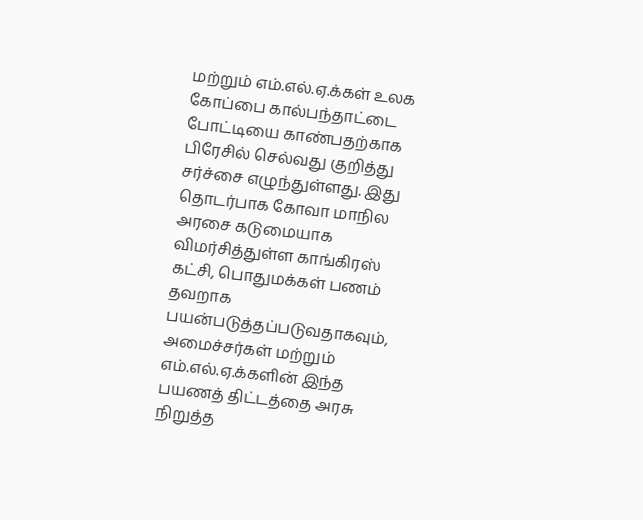மற்றும் எம்.எல்.ஏ.க்கள் உலக கோப்பை கால்பந்தாட்டை போட்டியை காண்பதற்காக பிரேசில் செல்வது குறித்து சர்ச்சை எழுந்துள்ளது. இது தொடர்பாக கோவா மாநில அரசை கடுமையாக விமர்சித்துள்ள காங்கிரஸ் கட்சி, பொதுமக்கள் பணம் தவறாக பயன்படுத்தப்படுவதாகவும், அமைச்சர்கள் மற்றும் எம்.எல்.ஏ.க்களின் இந்த பயணத் திட்டத்தை அரசு நிறுத்த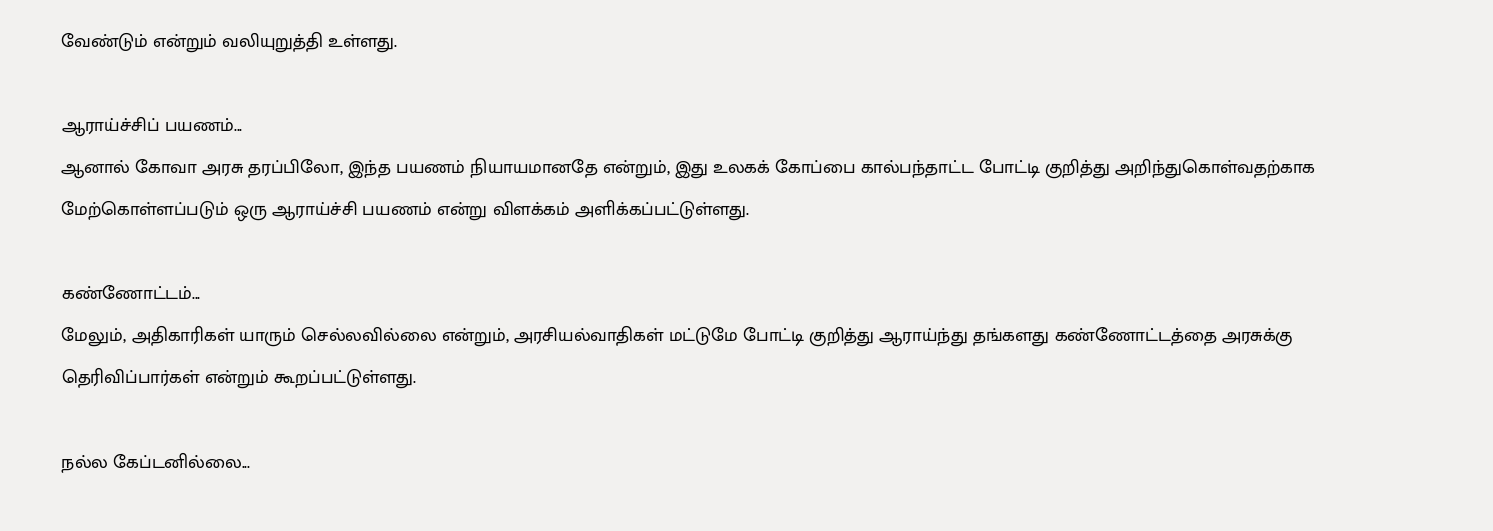வேண்டும் என்றும் வலியுறுத்தி உள்ளது.

ஆராய்ச்சிப் பயணம்...
ஆனால் கோவா அரசு தரப்பிலோ, இந்த பயணம் நியாயமானதே என்றும், இது உலகக் கோப்பை கால்பந்தாட்ட போட்டி குறித்து அறிந்துகொள்வதற்காக மேற்கொள்ளப்படும் ஒரு ஆராய்ச்சி பயணம் என்று விளக்கம் அளிக்கப்பட்டுள்ளது.

கண்ணோட்டம்...
மேலும், அதிகாரிகள் யாரும் செல்லவில்லை என்றும், அரசியல்வாதிகள் மட்டுமே போட்டி குறித்து ஆராய்ந்து தங்களது கண்ணோட்டத்தை அரசுக்கு தெரிவிப்பார்கள் என்றும் கூறப்பட்டுள்ளது.

நல்ல கேப்டனில்லை...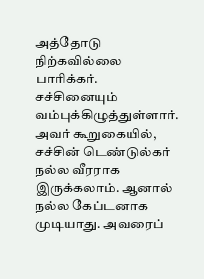அத்தோடு நிற்கவில்லை பாரிக்கர். சச்சினையும் வம்புக்கிழுத்துள்ளார். அவர் கூறுகையில், சச்சின் டெண்டுல்கர் நல்ல வீரராக இருக்கலாம். ஆனால் நல்ல கேப்டனாக முடியாது. அவரைப்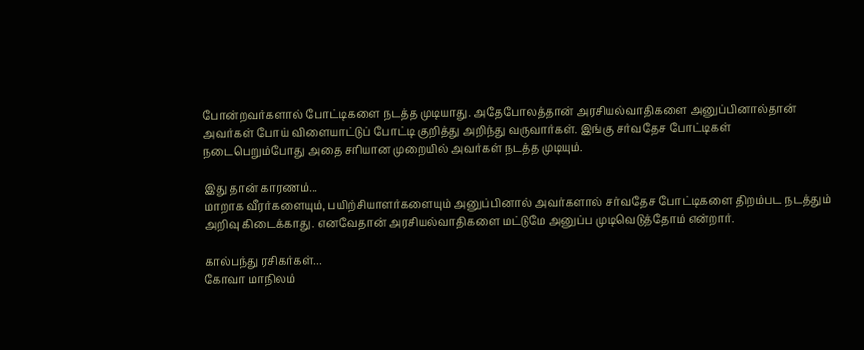போன்றவர்களால் போட்டிகளை நடத்த முடியாது. அதேபோலத்தான் அரசியல்வாதிகளை அனுப்பினால்தான் அவர்கள் போய் விளையாட்டுப் போட்டி குறித்து அறிந்து வருவார்கள். இங்கு சர்வதேச போட்டிகள் நடைபெறும்போது அதை சரியான முறையில் அவர்கள் நடத்த முடியும்.

இது தான் காரணம்...
மாறாக வீரர்களையும், பயிற்சியாளர்களையும் அனுப்பினால் அவர்களால் சர்வதேச போட்டிகளை திறம்பட நடத்தும் அறிவு கிடைக்காது. எனவேதான் அரசியல்வாதிகளை மட்டுமே அனுப்ப முடிவெடுத்தோம் என்றார்.

கால்பந்து ரசிகர்கள்...
கோவா மாநிலம்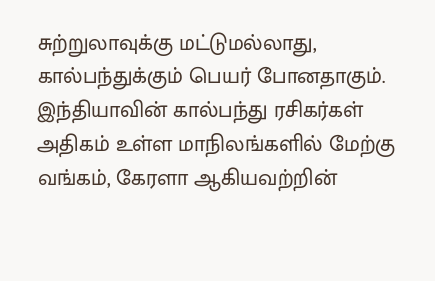சுற்றுலாவுக்கு மட்டுமல்லாது, கால்பந்துக்கும் பெயர் போனதாகும். இந்தியாவின் கால்பந்து ரசிகர்கள் அதிகம் உள்ள மாநிலங்களில் மேற்கு வங்கம், கேரளா ஆகியவற்றின்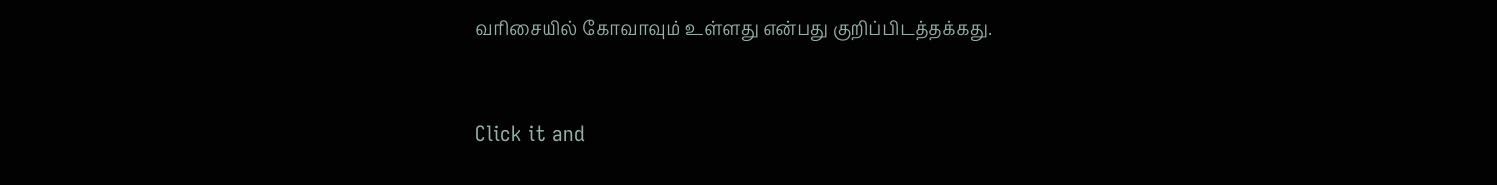வரிசையில் கோவாவும் உள்ளது என்பது குறிப்பிடத்தக்கது.


Click it and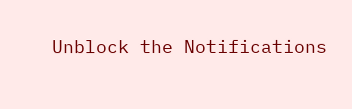Unblock the Notifications